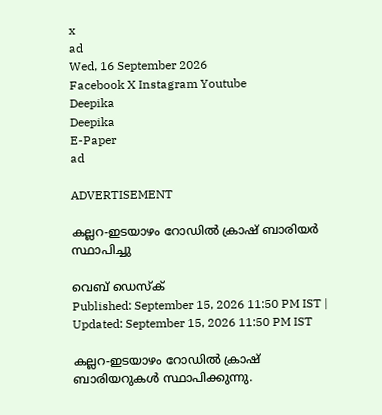x
ad
Wed, 16 September 2026
Facebook X Instagram Youtube
Deepika
Deepika
E-Paper
ad

ADVERTISEMENT

കല്ലറ-ഇടയാഴം റോഡില്‍ ക്രാഷ് ബാരിയർ സ്ഥാപിച്ചു

വെബ് ഡെസ്ക്
Published: September 15, 2026 11:50 PM IST | Updated: September 15, 2026 11:50 PM IST

കല്ലറ-ഇടയാഴം റോഡില്‍ ക്രാഷ് ബാരിയറുകള്‍ സ്ഥാപിക്കുന്നു.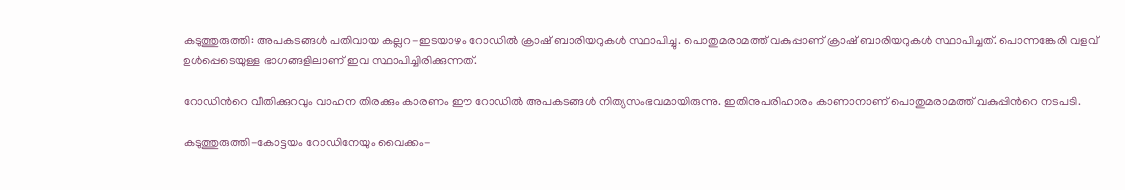കടുത്തുരുത്തി: അപകടങ്ങള്‍ പതിവായ കല്ലറ-ഇടയാഴം റോഡില്‍ ക്രാഷ് ബാരിയറുകള്‍ സ്ഥാപിച്ചു. പൊതുമരാമത്ത് വകുപ്പാണ് ക്രാഷ് ബാരിയറുകള്‍ സ്ഥാപിച്ചത്. പൊന്നങ്കേരി വളവ് ഉള്‍പ്പെടെയുള്ള ഭാഗങ്ങളിലാണ് ഇവ സ്ഥാപിച്ചിരിക്കുന്നത്.

റോഡിന്‍റെ വീതിക്കുറവും വാഹന തിരക്കും കാരണം ഈ റോഡിൽ അപകടങ്ങൾ നിത്യസംഭവമായിരുന്നു. ഇതിനുപരിഹാരം കാണാനാണ് പൊതുമരാമത്ത് വകുപ്പിന്‍റെ നടപ‌ടി.

കടുത്തുരുത്തി-കോട്ടയം റോഡിനേയും വൈക്കം-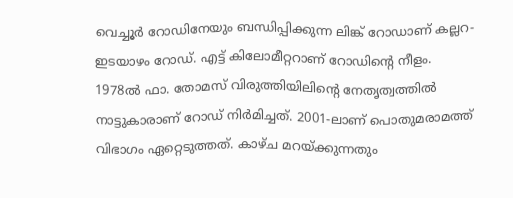വെച്ചൂര്‍ റോഡിനേയും ബന്ധിപ്പിക്കുന്ന ലിങ്ക് റോഡാണ് കല്ലറ-ഇടയാഴം റോഡ്. എട്ട് കിലോമീറ്ററാണ് റോഡിന്‍റെ നീളം. 1978ല്‍ ഫാ. തോമസ് വിരുത്തിയിലിന്‍റെ നേതൃത്വത്തില്‍ നാട്ടുകാരാണ് റോഡ് നിര്‍മിച്ചത്. 2001-ലാണ് പൊതുമരാമത്ത് വിഭാഗം ഏറ്റെടുത്തത്. കാഴ്ച മറയ്ക്കുന്നതും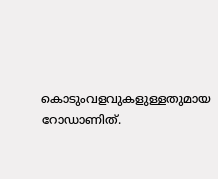കൊടുംവളവുകളുള്ളതുമായ റോഡാണിത്.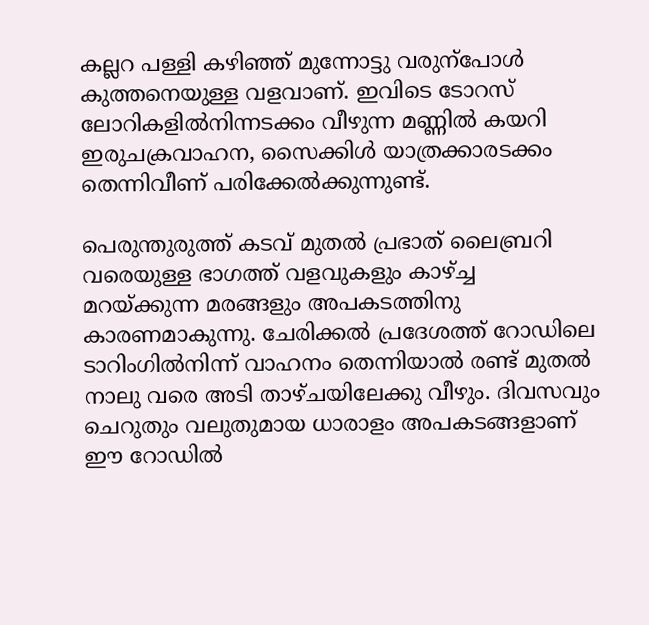കല്ലറ പള്ളി കഴിഞ്ഞ് മുന്നോട്ടു വരുന്പോൾ കുത്തനെയുള്ള വളവാണ്. ഇവിടെ ടോറസ് ലോറികളില്‍നിന്നടക്കം വീഴുന്ന മണ്ണില്‍ കയറി ഇരുചക്രവാഹന, സൈക്കിള്‍ യാത്രക്കാരടക്കം തെന്നിവീണ് പരിക്കേല്‍ക്കുന്നുണ്ട്.

പെരുന്തുരുത്ത് കടവ് മുതല്‍ പ്രഭാത് ലൈബ്രറി വരെയുള്ള ഭാഗത്ത് വളവുകളും കാഴ്ച്ച മറയ്ക്കുന്ന മരങ്ങളും അപകടത്തിനു കാരണമാകുന്നു. ചേരിക്കല്‍ പ്രദേശത്ത് റോഡിലെ ടാറിംഗില്‍നിന്ന് വാഹനം തെന്നിയാല്‍ രണ്ട് മുതല്‍ നാലു വരെ അടി താഴ്ചയിലേക്കു വീഴും. ദിവസവും ചെറുതും വലുതുമായ ധാരാളം അപകടങ്ങളാണ് ഈ റോഡില്‍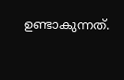ഉണ്ടാകുന്നത്.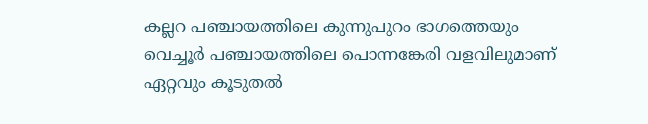കല്ലറ പഞ്ചായത്തിലെ കുന്നുപുറം ഭാഗത്തെയും വെച്ചൂര്‍ പഞ്ചായത്തിലെ പൊന്നങ്കേരി വളവിലുമാണ് ഏറ്റവും കൂടുതല്‍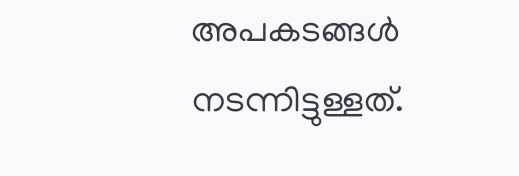അപകടങ്ങള്‍ നടന്നിട്ടുള്ളത്.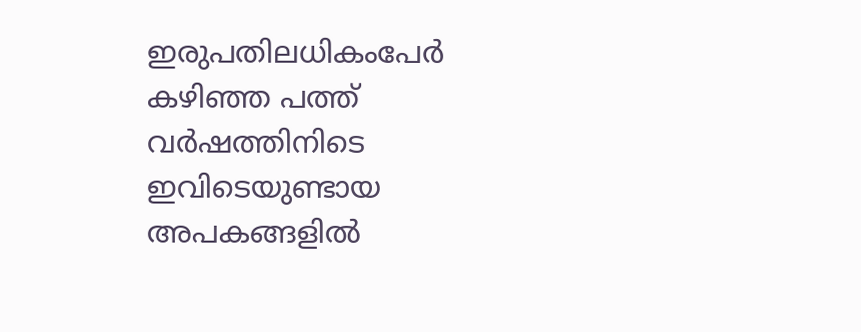ഇരുപതിലധികംപേര്‍ കഴിഞ്ഞ പത്ത് വര്‍ഷത്തിനിടെ ഇവിടെയുണ്ടായ അപകങ്ങളില്‍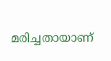മരിച്ചതായാണ്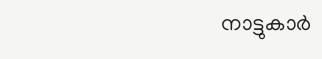നാട്ടുകാര്‍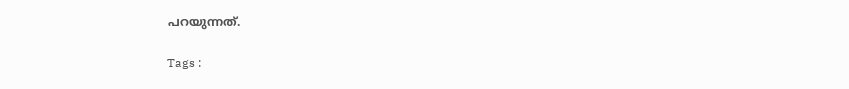പറയുന്നത്.

Tags :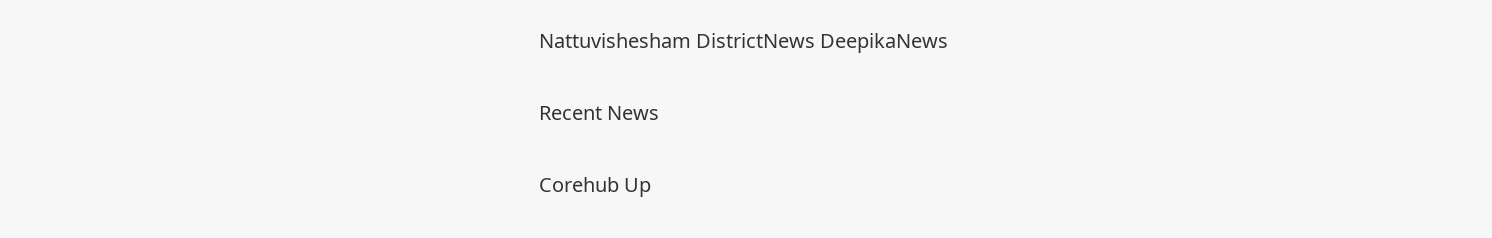Nattuvishesham DistrictNews DeepikaNews

Recent News

Corehub Up